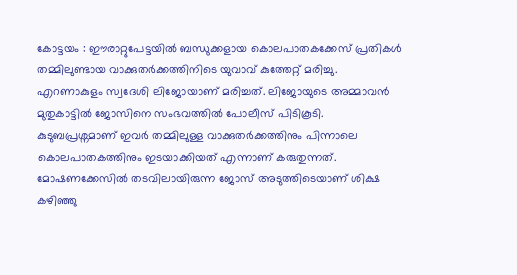കോട്ടയം : ഈരാറ്റുപേട്ടയിൽ ബന്ധുക്കളായ കൊലപാതകക്കേസ് പ്രതികൾ തമ്മിലുണ്ടായ വാക്കുതർക്കത്തിനിടെ യുവാവ് കുത്തേറ്റ് മരിച്ചു. എറണാകുളം സ്വദേശി ലിജോയാണ് മരിച്ചത്. ലിജോയുടെ അമ്മാവൻ മുതുകാട്ടിൽ ജോസിനെ സംഭവത്തിൽ പോലീസ് പിടികൂടി. കുടുബപ്രശ്നമാണ് ഇവർ തമ്മിലുള്ള വാക്കുതർക്കത്തിനും പിന്നാലെ കൊലപാതകത്തിനും ഇടയാക്കിയത് എന്നാണ് കരുതുന്നത്.
മോഷണക്കേസിൽ തടവിലായിരുന്ന ജോസ് അടുത്തിടെയാണ് ശിക്ഷ കഴിഞ്ഞു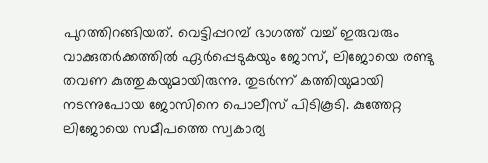പുറത്തിറങ്ങിയത്. വെട്ടിപ്പറമ്പ് ഭാഗത്ത് വച്ച് ഇരുവരും വാക്കുതർക്കത്തിൽ ഏർപ്പെടുകയും ജോസ്, ലിജോയെ രണ്ടു തവണ കുത്തുകയുമായിരുന്നു. തുടർന്ന് കത്തിയുമായി നടന്നുപോയ ജോസിനെ പൊലീസ് പിടികൂടി. കുത്തേറ്റ ലിജോയെ സമീപത്തെ സ്വകാര്യ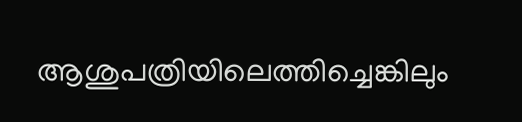ആശുപത്രിയിലെത്തിച്ചെങ്കിലും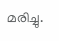മരിച്ചു.